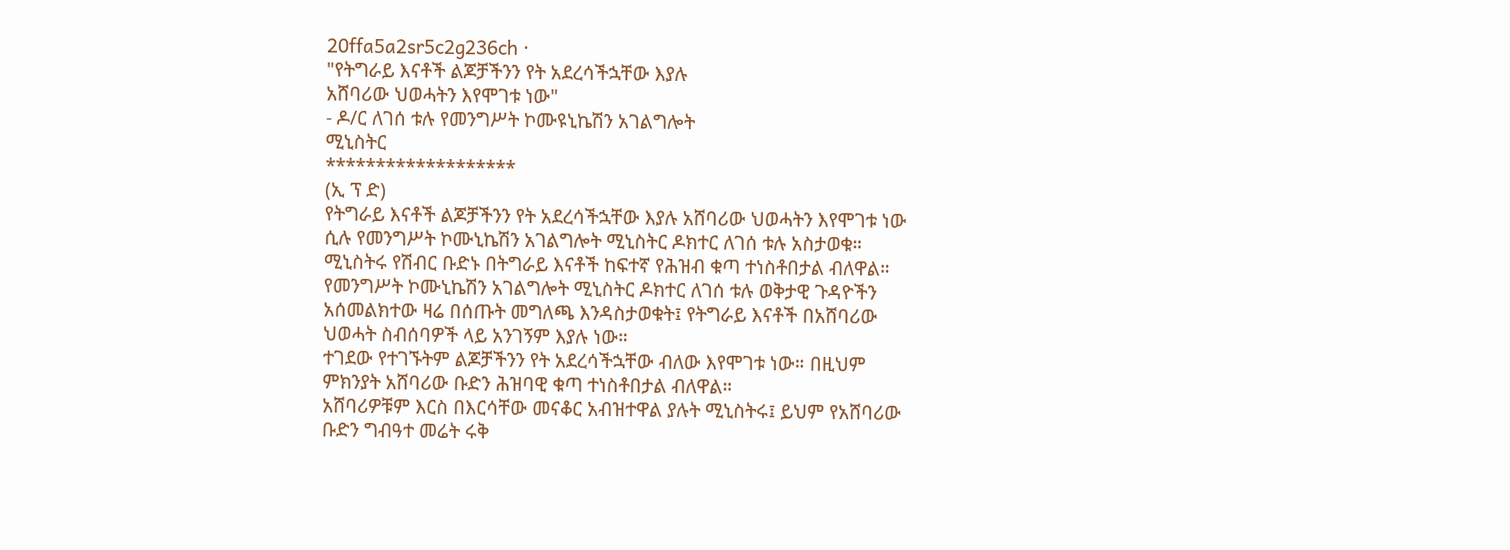20ffa5a2sr5c2g236ch ·
"የትግራይ እናቶች ልጆቻችንን የት አደረሳችኋቸው እያሉ
አሸባሪው ህወሓትን እየሞገቱ ነው"
- ዶ/ር ለገሰ ቱሉ የመንግሥት ኮሙዩኒኬሽን አገልግሎት
ሚኒስትር
*******************
(ኢ ፕ ድ)
የትግራይ እናቶች ልጆቻችንን የት አደረሳችኋቸው እያሉ አሸባሪው ህወሓትን እየሞገቱ ነው ሲሉ የመንግሥት ኮሙኒኬሽን አገልግሎት ሚኒስትር ዶክተር ለገሰ ቱሉ አስታወቁ።
ሚኒስትሩ የሽብር ቡድኑ በትግራይ እናቶች ከፍተኛ የሕዝብ ቁጣ ተነስቶበታል ብለዋል።
የመንግሥት ኮሙኒኬሽን አገልግሎት ሚኒስትር ዶክተር ለገሰ ቱሉ ወቅታዊ ጉዳዮችን አሰመልክተው ዛሬ በሰጡት መግለጫ እንዳስታወቁት፤ የትግራይ እናቶች በአሸባሪው ህወሓት ስብሰባዎች ላይ አንገኝም እያሉ ነው።
ተገደው የተገኙትም ልጆቻችንን የት አደረሳችኋቸው ብለው እየሞገቱ ነው። በዚህም ምክንያት አሸባሪው ቡድን ሕዝባዊ ቁጣ ተነስቶበታል ብለዋል።
አሸባሪዎቹም እርስ በእርሳቸው መናቆር አብዝተዋል ያሉት ሚኒስትሩ፤ ይህም የአሸባሪው ቡድን ግብዓተ መሬት ሩቅ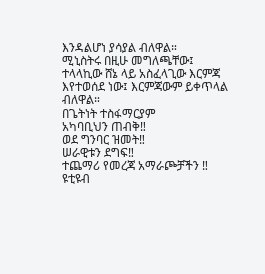እንዳልሆነ ያሳያል ብለዋል።
ሚኒስትሩ በዚሁ መግለጫቸው፤ ተላላኪው ሸኔ ላይ አስፈላጊው እርምጃ እየተወሰደ ነው፤ እርምጃውም ይቀጥላል ብለዋል።
በጌትነት ተስፋማርያም
አካባቢህን ጠብቅ‼
ወደ ግንባር ዝመት‼
ሠራዊቱን ደግፍ‼
ተጨማሪ የመረጃ አማራጮቻችን ‼
ዩቲዩብ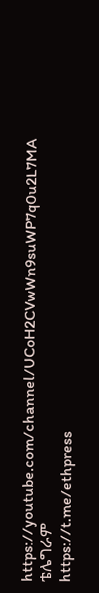https://youtube.com/channel/UCoH2CVwWn9suWP7q0u2L7MA
ቴሌግራም
https://t.me/ethpress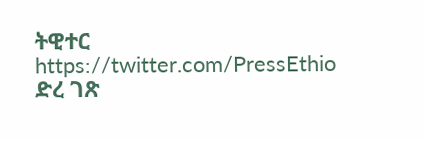ትዊተር
https://twitter.com/PressEthio
ድረ ገጽ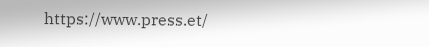https://www.press.et/